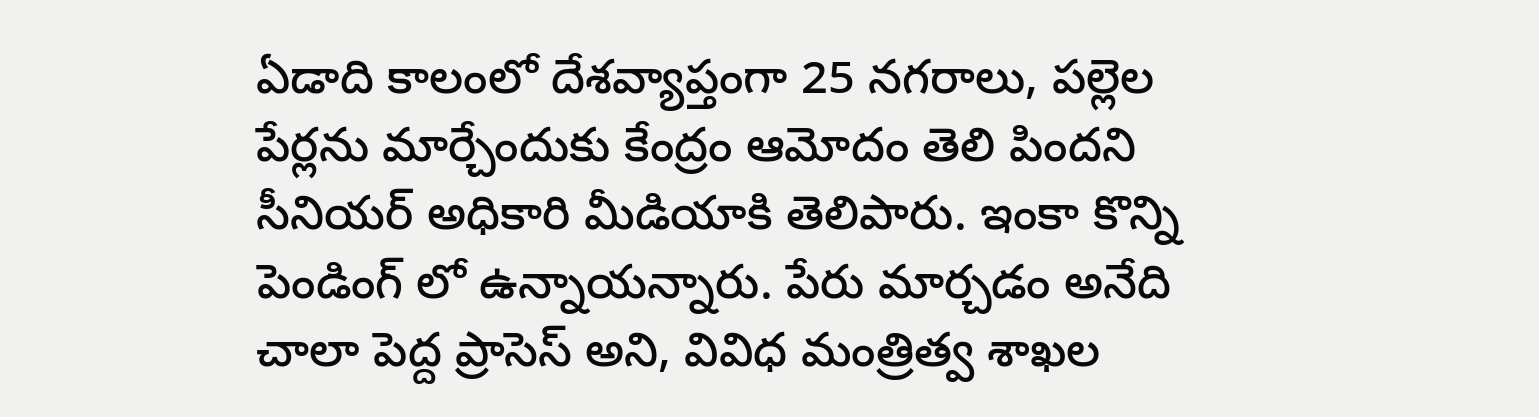ఏడాది కాలంలో దేశవ్యాప్తంగా 25 నగరాలు, పల్లెల పేర్లను మార్చేందుకు కేంద్రం ఆమోదం తెలి పిందని సీనియర్ అధికారి మీడియాకి తెలిపారు. ఇంకా కొన్ని పెండింగ్ లో ఉన్నాయన్నారు. పేరు మార్చడం అనేది చాలా పెద్ద ప్రాసెస్ అని, వివిధ మంత్రిత్వ శాఖల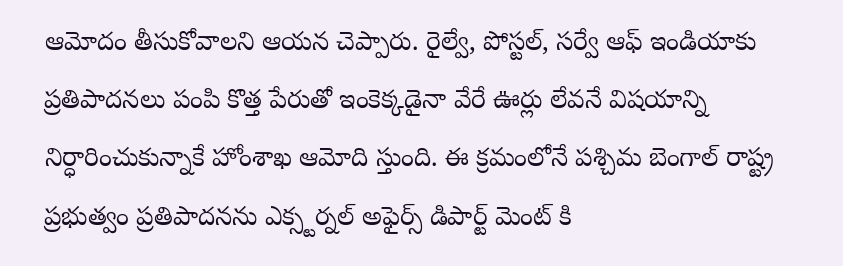ఆమోదం తీసుకోవాలని ఆయన చెప్పారు. రైల్వే, పోస్టల్, సర్వే ఆఫ్ ఇండియాకు ప్రతిపాదనలు పంపి కొత్త పేరుతో ఇంకెక్కడైనా వేరే ఊర్లు లేవనే విషయాన్ని నిర్ధారించుకున్నాకే హోంశాఖ ఆమోది స్తుంది. ఈ క్రమంలోనే పశ్చిమ బెంగాల్ రాష్ట్ర ప్రభుత్వం ప్రతిపాదనను ఎక్స్టర్నల్ అఫైర్స్ డిపార్ట్ మెంట్ కి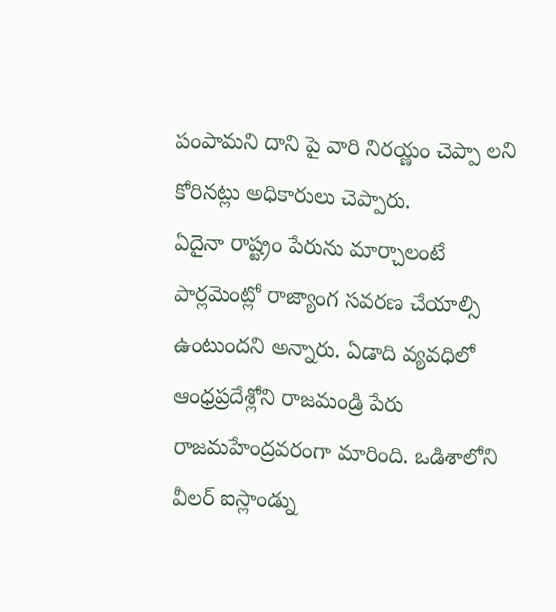పంపామని దాని పై వారి నిరయ్ణం చెప్పా లని కోరినట్లు అధికారులు చెప్పారు.
ఏదైనా రాష్ట్రం పేరును మార్చాలంటే పార్లమెంట్లో రాజ్యాంగ సవరణ చేయాల్సి ఉంటుందని అన్నారు. ఏడాది వ్యవధిలో ఆంధ్రప్రదేశ్లోని రాజమండ్రి పేరు రాజమహేంద్రవరంగా మారింది. ఒడిశాలోని వీలర్ ఐస్లాండ్ను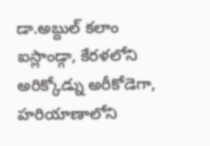డా.అబ్దుల్ కలాం ఐస్లాండ్గా, కేరళలోని అరిక్కోడ్ను అరీకోడెగా, హరియాణాలోని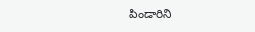పిండారిని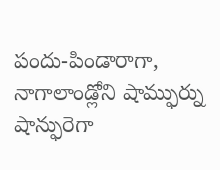పందు-పిండారాగా, నాగాలాండ్లోని షామ్ఫుర్ను షాన్ఫురెగా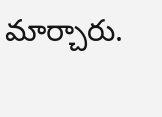మార్చారు.